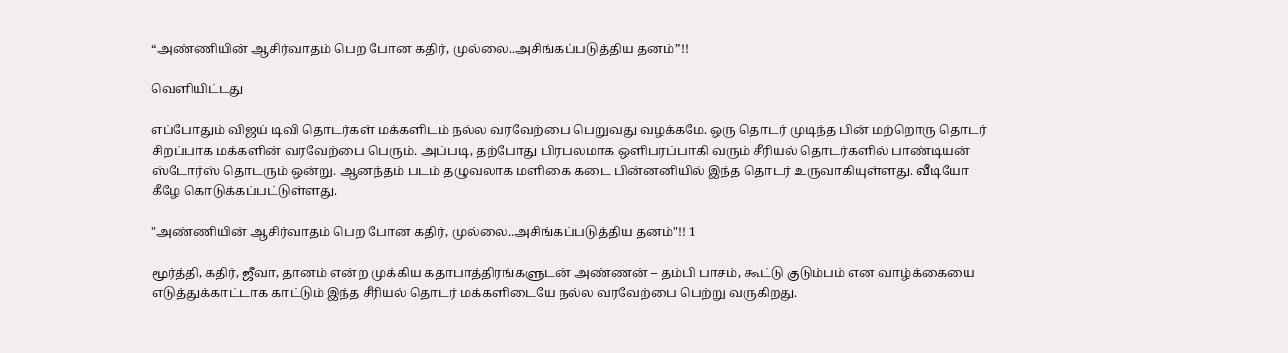“அண்ணியின் ஆசிர்வாதம் பெற போன கதிர், முல்லை..அசிங்கப்படுத்திய தனம்”!!

வெளியிட்டது

எப்போதும் விஜய் டிவி தொடர்கள் மக்களிடம் நல்ல வரவேற்பை பெறுவது வழக்கமே. ஒரு தொடர் முடிந்த பின் மற்றொரு தொடர் சிறப்பாக மக்களின் வரவேற்பை பெரும். அப்படி, தற்போது பிரபலமாக ஒளிபரப்பாகி வரும் சீரியல் தொடர்களில் பாண்டியன் ஸ்டோர்ஸ் தொடரும் ஒன்று. ஆனந்தம் படம் தழுவலாக மளிகை கடை பின்னனியில் இந்த தொடர் உருவாகியுள்ளது. வீடியோ கீழே கொடுக்கப்பட்டுள்ளது.

"அண்ணியின் ஆசிர்வாதம் பெற போன கதிர், முல்லை..அசிங்கப்படுத்திய தனம்"!! 1

மூர்த்தி, கதிர், ஜீவா, தானம் என்ற முக்கிய கதாபாத்திரங்களுடன் அண்ணன் – தம்பி பாசம், கூட்டு குடும்பம் என வாழ்க்கையை எடுத்துக்காட்டாக காட்டும் இந்த சீரியல் தொடர் மக்களிடையே நல்ல வரவேற்பை பெற்று வருகிறது.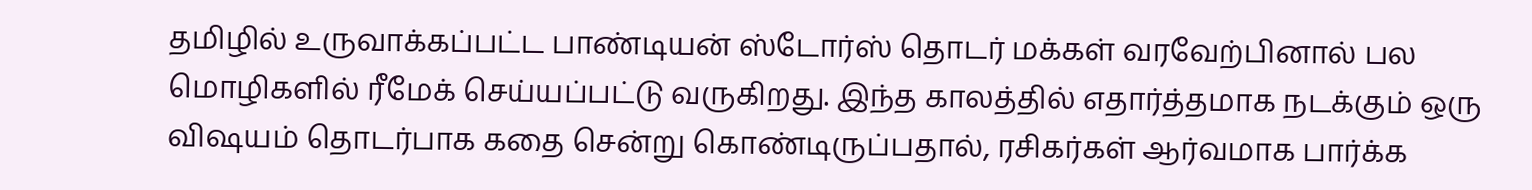தமிழில் உருவாக்கப்பட்ட பாண்டியன் ஸ்டோர்ஸ் தொடர் மக்கள் வரவேற்பினால் பல மொழிகளில் ரீமேக் செய்யப்பட்டு வருகிறது. இந்த காலத்தில் எதார்த்தமாக நடக்கும் ஒரு விஷயம் தொடர்பாக கதை சென்று கொண்டிருப்பதால், ரசிகர்கள் ஆர்வமாக பார்க்க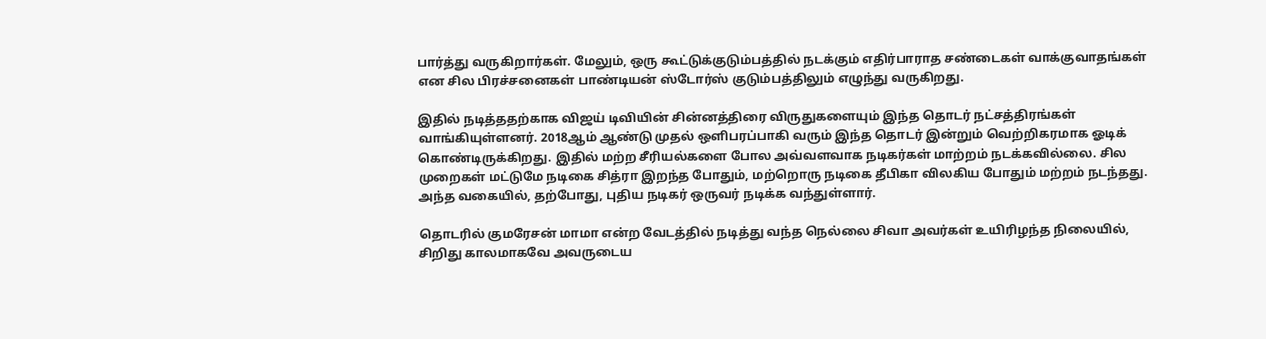பார்த்து வருகிறார்கள். மேலும், ஒரு கூட்டுக்குடும்பத்தில் நடக்கும் எதிர்பாராத சண்டைகள் வாக்குவாதங்கள் என சில பிரச்சனைகள் பாண்டியன் ஸ்டோர்ஸ் குடும்பத்திலும் எழுந்து வருகிறது.

இதில் நடித்ததற்காக விஜய் டிவியின் சின்னத்திரை விருதுகளையும் இந்த தொடர் நட்சத்திரங்கள் வாங்கியுள்ளனர். 2018ஆம் ஆண்டு முதல் ஒளிபரப்பாகி வரும் இந்த தொடர் இன்றும் வெற்றிகரமாக ஓடிக் கொண்டிருக்கிறது. இதில் மற்ற சீரியல்களை போல அவ்வளவாக நடிகர்கள் மாற்றம் நடக்கவில்லை. சில முறைகள் மட்டுமே நடிகை சித்ரா இறந்த போதும், மற்றொரு நடிகை தீபிகா விலகிய போதும் மற்றம் நடந்தது.    அந்த வகையில், தற்போது, புதிய நடிகர் ஒருவர் நடிக்க வந்துள்ளார்.

தொடரில் குமரேசன் மாமா என்ற வேடத்தில் நடித்து வந்த நெல்லை சிவா அவர்கள் உயிரிழந்த நிலையில், சிறிது காலமாகவே அவருடைய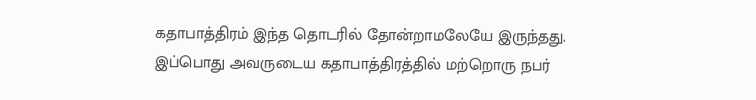கதாபாத்திரம் இந்த தொடரில் தோன்றாமலேயே இருந்தது. இப்பொது அவருடைய கதாபாத்திரத்தில் மற்றொரு நபர்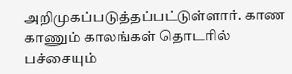அறிமுகப்படுத்தப்பட்டுள்ளார். காண காணும் காலங்கள் தொடரில் பச்சையும்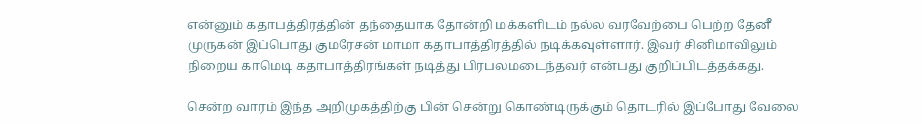என்னும் கதாபத்திரத்தின் தந்தையாக தோன்றி மக்களிடம் நல்ல வரவேற்பை பெற்ற தேனீ முருகன் இப்பொது குமரேசன் மாமா கதாபாத்திரத்தில் நடிக்கவுள்ளார். இவர் சினிமாவிலும் நிறைய காமெடி கதாபாத்திரங்கள் நடித்து பிரபலமடைந்தவர் என்பது குறிப்பிடத்தக்கது.

சென்ற வாரம் இந்த அறிமுகத்திற்கு பின் சென்று கொண்டிருக்கும் தொடரில் இப்போது வேலை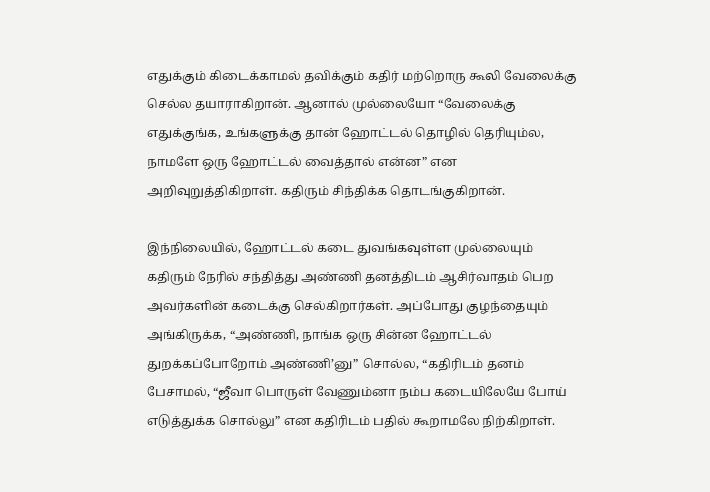எதுக்கும் கிடைக்காமல் தவிக்கும் கதிர் மற்றொரு கூலி வேலைக்கு செல்ல தயாராகிறான். ஆனால் முல்லையோ “வேலைக்கு எதுக்குங்க, உங்களுக்கு தான் ஹோட்டல் தொழில் தெரியும்ல, நாமளே ஒரு ஹோட்டல் வைத்தால் என்ன” என அறிவுறுத்திகிறாள். கதிரும் சிந்திக்க தொடங்குகிறான்.

இந்நிலையில், ஹோட்டல் கடை துவங்கவுள்ள முல்லையும் கதிரும் நேரில் சந்தித்து அண்ணி தனத்திடம் ஆசிர்வாதம் பெற அவர்களின் கடைக்கு செல்கிறார்கள். அப்போது குழந்தையும் அங்கிருக்க, “அண்ணி, நாங்க ஒரு சின்ன ஹோட்டல் துறக்கப்போறோம் அண்ணி’னு” சொல்ல, “கதிரிடம் தனம் பேசாமல், “ஜீவா பொருள் வேணும்னா நம்ப கடையிலேயே போய் எடுத்துக்க சொல்லு” என கதிரிடம் பதில் கூறாமலே நிற்கிறாள்.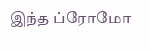இந்த ப்ரோமோ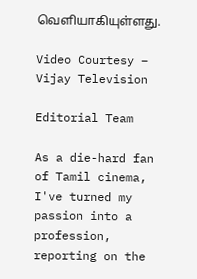வெளியாகியுள்ளது.

Video Courtesy – Vijay Television

Editorial Team

As a die-hard fan of Tamil cinema, I've turned my passion into a profession, reporting on the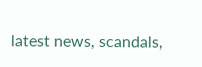latest news, scandals,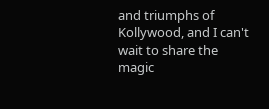and triumphs of Kollywood, and I can't wait to share the magic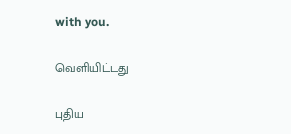with you.

வெளியிட்டது

புதிய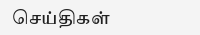செய்திகள்